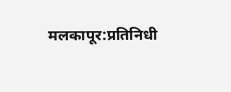मलकापूर:प्रतिनिधी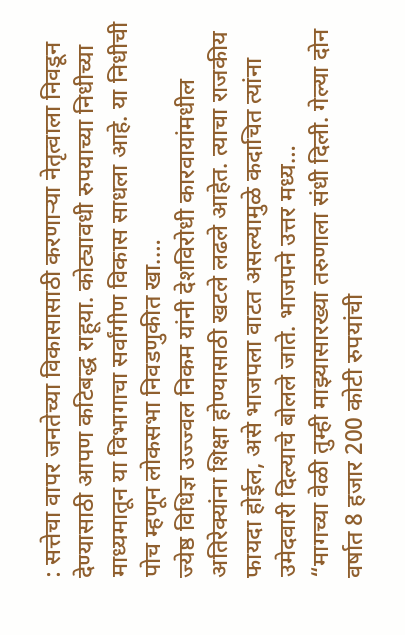: सत्तेचा वापर जनतेच्या विकासासाठी करणाऱ्या नेतृत्वाला निवडून देण्यासाठी आपण कटिबद्ध राहूया. कोट्यावधी रुपयाच्या निधीच्या माध्यमातून या विभागाचा सर्वांगीण विकास साधला आहे. या निधीची पोच म्हणून लोकसभा निवडणुकीत खा.…
ज्येष्ठ विधिज्ञ उज्ज्वल निकम यांनी देशविरोधी कारवायांमधील अतिरेक्यांना शिक्षा होण्यासाठी खटले लढले आहेत. त्याचा राजकीय फायदा होईल, असे भाजपला वाटत असल्यामुळे कदाचित त्यांना उमेदवारी दिल्याचे बोलले जाते. भाजपने उत्तर मध्य…
“मागच्या वेळी तुम्ही माझ्यासारख्या तरुणाला संधी दिली. गेल्या दोन वर्षात 8 हजार 200 कोटी रुपयांची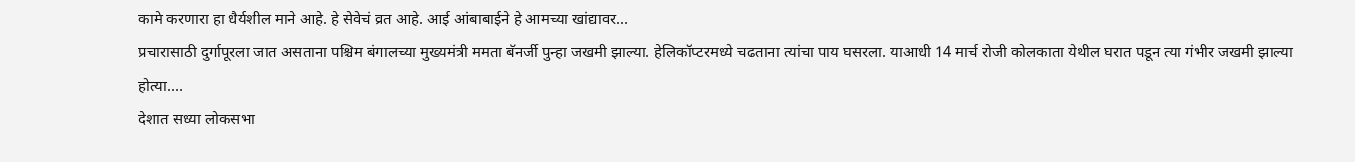कामे करणारा हा धैर्यशील माने आहे. हे सेवेचं व्रत आहे. आई आंबाबाईने हे आमच्या खांद्यावर…
प्रचारासाठी दुर्गापूरला जात असताना पश्चिम बंगालच्या मुख्यमंत्री ममता बॅनर्जी पुन्हा जखमी झाल्या. हेलिकॉप्टरमध्ये चढताना त्यांचा पाय घसरला. याआधी 14 मार्च रोजी कोलकाता येथील घरात पडून त्या गंभीर जखमी झाल्या होत्या.…
देशात सध्या लोकसभा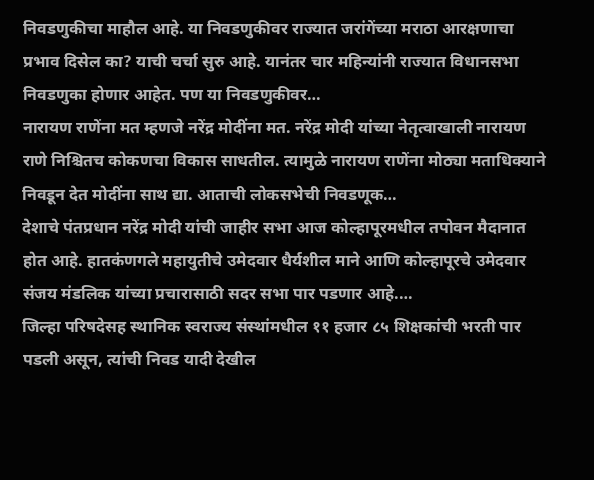निवडणुकीचा माहौल आहे. या निवडणुकीवर राज्यात जरांगेंच्या मराठा आरक्षणाचा प्रभाव दिसेल का? याची चर्चा सुरु आहे. यानंतर चार महिन्यांनी राज्यात विधानसभा निवडणुका होणार आहेत. पण या निवडणुकीवर…
नारायण राणेंना मत म्हणजे नरेंद्र मोदींना मत. नरेंद्र मोदी यांच्या नेतृत्वाखाली नारायण राणे निश्चितच कोकणचा विकास साधतील. त्यामुळे नारायण राणेंना मोठ्या मताधिक्याने निवडून देत मोदींना साथ द्या. आताची लोकसभेची निवडणूक…
देशाचे पंतप्रधान नरेंद्र मोदी यांची जाहीर सभा आज कोल्हापूरमधील तपोवन मैदानात होत आहे. हातकंणगले महायुतीचे उमेदवार धैर्यशील माने आणि कोल्हापूरचे उमेदवार संजय मंडलिक यांच्या प्रचारासाठी सदर सभा पार पडणार आहे.…
जिल्हा परिषदेसह स्थानिक स्वराज्य संस्थांमधील ११ हजार ८५ शिक्षकांची भरती पार पडली असून, त्यांची निवड यादी देखील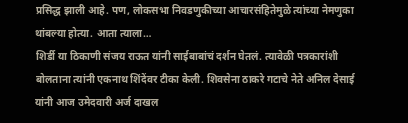प्रसिद्ध झाली आहे. पण, लोकसभा निवडणुकीच्या आचारसंहितेमुळे त्यांच्या नेमणुका थांबल्या होत्या. आता त्याला…
शिर्डी या ठिकाणी संजय राऊत यांनी साईबाबांचं दर्शन घेतलं. त्यावेळी पत्रकारांशी बोलताना त्यांनी एकनाथ शिंदेंवर टीका केली. शिवसेना ठाकरे गटाचे नेते अनिल देसाई यांनी आज उमेदवारी अर्ज दाखल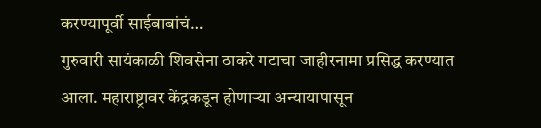करण्यापूर्वी साईबाबांचं…
गुरुवारी सायंकाळी शिवसेना ठाकरे गटाचा जाहीरनामा प्रसिद्ध करण्यात आला. महाराष्ट्रावर केंद्रकडून होणाऱ्या अन्यायापासून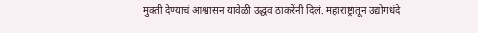मुक्ती देण्याचं आश्वासन यावेळी उद्धव ठाकरेंनी दिलं. महाराष्ट्रातून उद्योगधंदे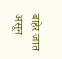बाहेर जात असून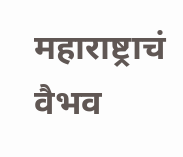महाराष्ट्राचं वैभव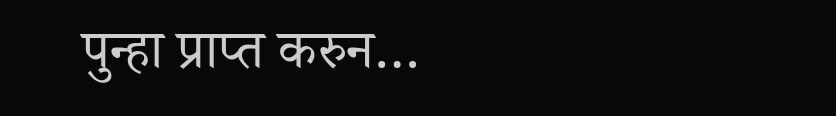पुन्हा प्राप्त करुन…